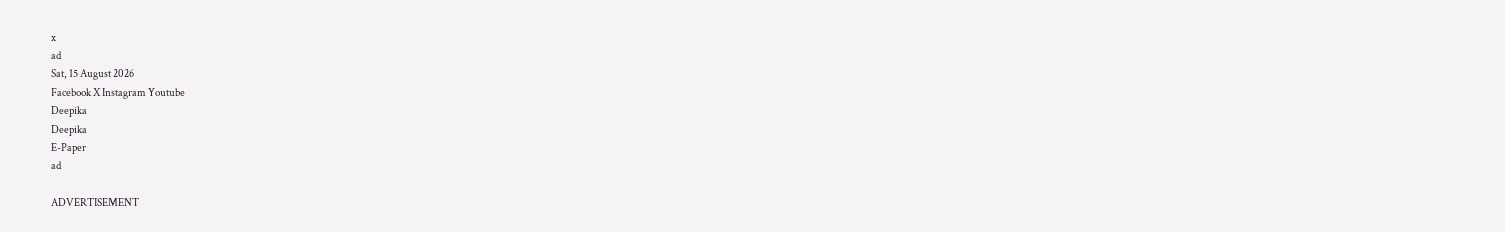x
ad
Sat, 15 August 2026
Facebook X Instagram Youtube
Deepika
Deepika
E-Paper
ad

ADVERTISEMENT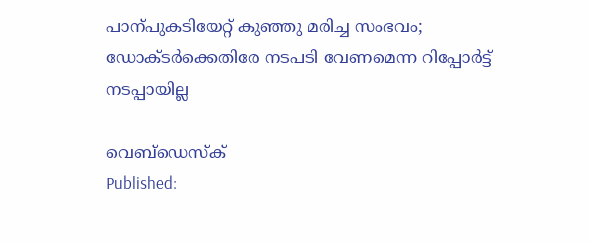പാന്പുകടിയേറ്റ് കുഞ്ഞു മരിച്ച സംഭവം; ഡോക്ടർക്കെതിരേ നടപടി വേണമെന്ന റിപ്പോര്‍ട്ട് നടപ്പായില്ല

വെബ്ഡെസ്ക്
Published: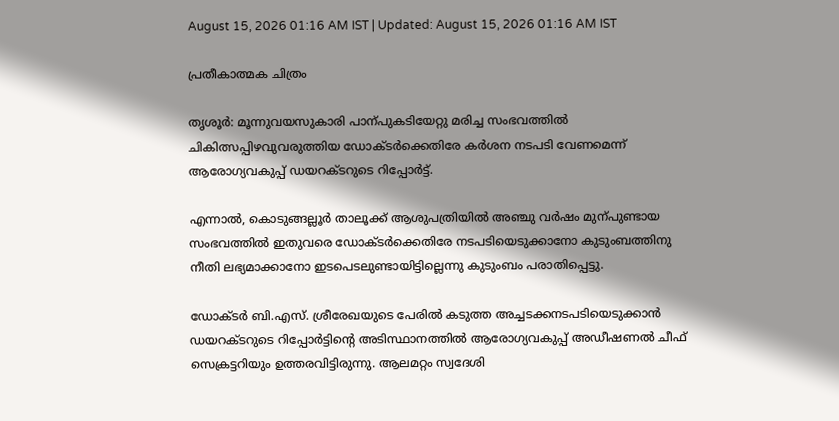August 15, 2026 01:16 AM IST | Updated: August 15, 2026 01:16 AM IST

പ്രതീകാത്മക ചിത്രം

തൃശൂർ: മൂന്നുവയസുകാരി പാന്പുകടിയേറ്റു മരിച്ച സംഭവത്തിൽ ചികിത്സപ്പിഴവുവരുത്തിയ ഡോക്ടർക്കെതിരേ കർശന നടപടി വേണമെന്ന് ആരോഗ്യവകുപ്പ് ഡയറക്ടറുടെ റിപ്പോർട്ട്.

എന്നാൽ, കൊടുങ്ങല്ലൂർ താലൂക്ക് ആശുപത്രിയിൽ അഞ്ചു വർഷം മുന്പുണ്ടായ സംഭവത്തിൽ ഇതുവരെ ഡോക്ടർക്കെതിരേ നടപടിയെടുക്കാനോ കുടുംബത്തിനു നീതി ലഭ്യമാക്കാനോ ഇടപെടലുണ്ടായിട്ടില്ലെന്നു കുടുംബം പരാതിപ്പെട്ടു.

ഡോക്ടർ ബി.എസ്. ശ്രീരേഖയുടെ പേരിൽ കടുത്ത അച്ചടക്കനടപടിയെടുക്കാൻ ഡയറക്ടറുടെ റിപ്പോർട്ടിന്‍റെ അടിസ്ഥാനത്തിൽ ആരോഗ്യവകുപ്പ് അഡീഷണൽ ചീഫ് സെക്രട്ടറിയും ഉത്തരവിട്ടിരുന്നു. ആലമറ്റം സ്വദേശി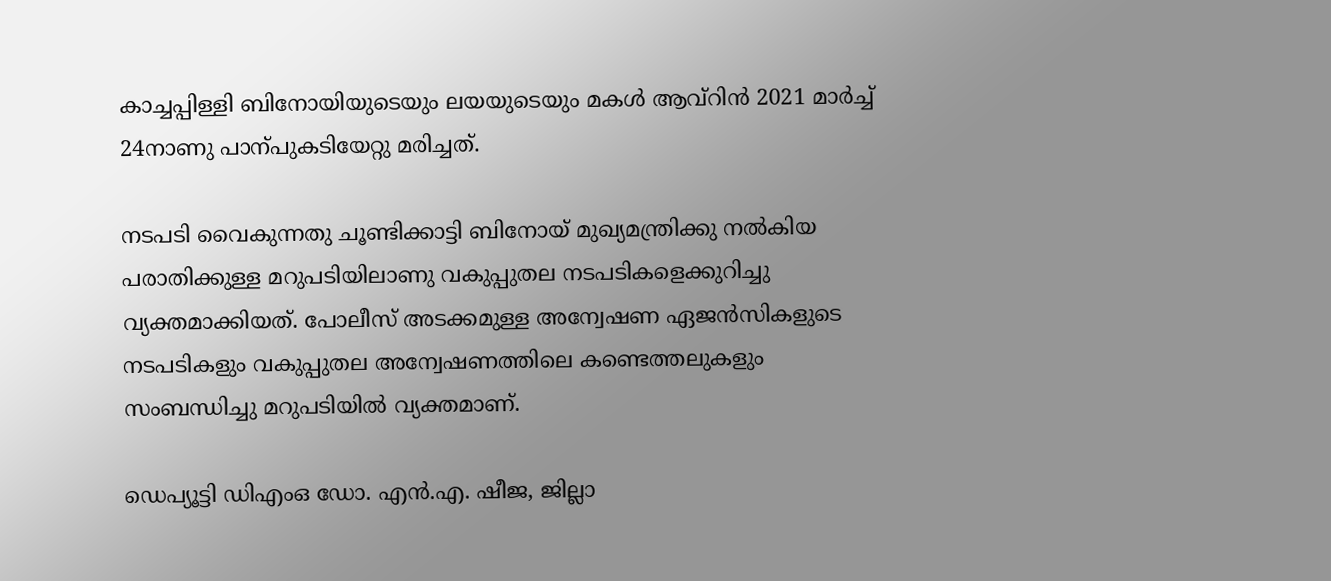കാച്ചപ്പിള്ളി ബിനോയിയുടെയും ലയയുടെയും മകൾ ആവ്റിൻ 2021 മാർച്ച് 24നാണു പാന്പുകടിയേറ്റു മരിച്ചത്.

നടപടി വൈകുന്നതു ചൂണ്ടിക്കാട്ടി ബിനോയ് മുഖ്യമന്ത്രിക്കു നൽകിയ പരാതിക്കുള്ള മറുപടിയിലാണു വകുപ്പുതല നടപടികളെക്കുറിച്ചു വ്യക്തമാക്കിയത്. പോലീസ് അടക്കമുള്ള അന്വേഷണ ഏജൻസികളുടെ നടപടികളും വകുപ്പുതല അന്വേഷണത്തിലെ കണ്ടെത്തലുകളും സംബന്ധിച്ചു മറുപടിയിൽ വ്യക്തമാണ്.

ഡെപ്യൂട്ടി ഡിഎംഒ ഡോ. എൻ.എ. ഷീജ, ജില്ലാ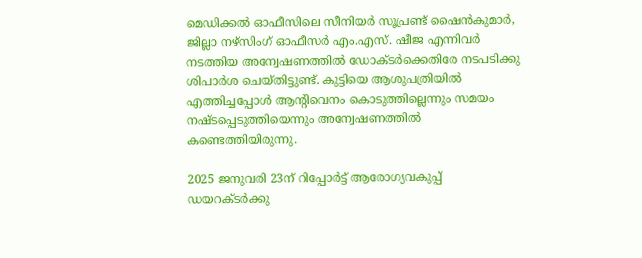മെഡിക്കൽ ഓഫീസിലെ സീനിയർ സൂപ്രണ്ട് ഷൈൻകുമാർ, ജില്ലാ നഴ്സിംഗ് ഓഫീസർ എം.എസ്. ഷീജ എന്നിവർ നടത്തിയ അന്വേഷണത്തിൽ ഡോക്ടർക്കെതിരേ നടപടിക്കു ശിപാർശ ചെയ്തിട്ടുണ്ട്. കുട്ടിയെ ആശുപത്രിയിൽ എത്തിച്ചപ്പോൾ ആന്‍റിവെനം കൊടുത്തില്ലെന്നും സമയം നഷ്ടപ്പെടുത്തിയെന്നും അന്വേഷണത്തിൽ കണ്ടെത്തിയിരുന്നു.

2025 ജനുവരി 23ന് റിപ്പോർട്ട് ആരോഗ്യവകുപ്പ് ഡയറക്ടർക്കു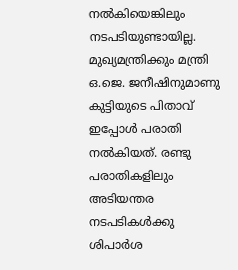നൽകിയെങ്കിലും നടപടിയുണ്ടായില്ല. മുഖ്യമന്ത്രിക്കും മന്ത്രി ഒ.ജെ. ജനീഷിനുമാണു കുട്ടിയുടെ പിതാവ് ഇപ്പോൾ പരാതി നൽകിയത്. രണ്ടു പരാതികളിലും അടിയന്തര നടപടികൾക്കു ശിപാർശ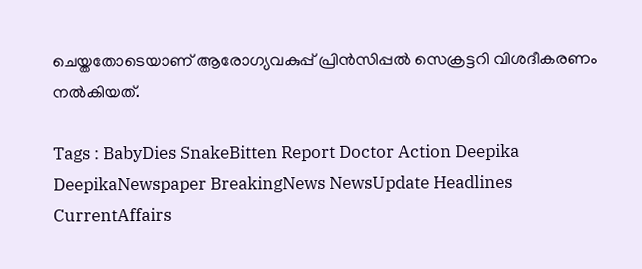ചെയ്തതോടെയാണ് ആരോഗ്യവകുപ്പ് പ്രിൻസിപ്പൽ സെക്രട്ടറി വിശദീകരണം നൽകിയത്.

Tags : BabyDies SnakeBitten Report Doctor Action Deepika DeepikaNewspaper BreakingNews NewsUpdate Headlines CurrentAffairs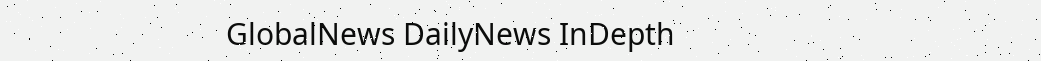GlobalNews DailyNews InDepth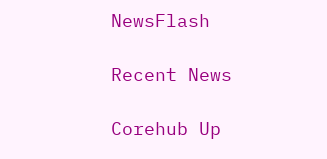NewsFlash

Recent News

Corehub Up